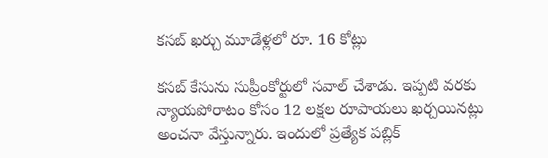కసబ్ ఖర్చు మూడేళ్లలో రూ. 16 కోట్లు

కసబ్ కేసును సుప్రీంకోర్టులో సవాల్ చేశాడు. ఇప్పటి వరకు న్యాయపోరాటం కోసం 12 లక్షల రూపాయలు ఖర్చయినట్లు అంచనా వేస్తున్నారు. ఇందులో ప్రత్యేక పబ్లిక్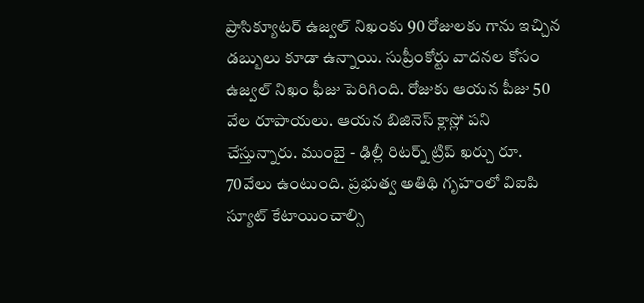ప్రాసిక్యూటర్ ఉజ్వల్ నిఖంకు 90 రోజులకు గాను ఇచ్చిన డబ్బులు కూడా ఉన్నాయి. సుప్రీంకోర్టు వాదనల కోసం ఉజ్వల్ నిఖం ఫీజు పెరిగింది. రోజుకు ఆయన పీజు 50 వేల రూపాయలు. ఆయన బిజినెస్ క్లాస్లో పని చేస్తున్నారు. ముంబై - ఢిల్లీ రిటర్న్ ట్రిప్ ఖర్చు రూ. 70వేలు ఉంటుంది. ప్రభుత్వ అతిథి గృహంలో విఐపి స్యూట్ కేటాయించాల్సి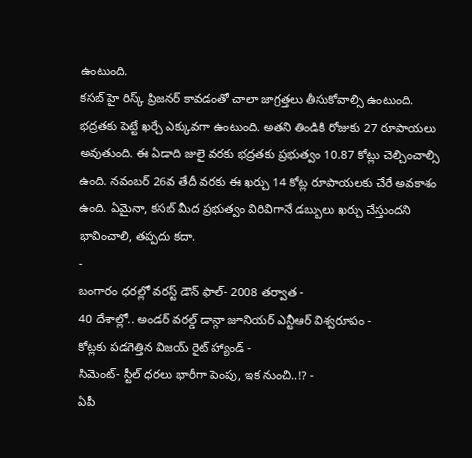ఉంటుంది.
కసబ్ హై రిస్క్ ప్రిజనర్ కావడంతో చాలా జాగ్రత్తలు తీసుకోవాల్సి ఉంటుంది. భద్రతకు పెట్టే ఖర్చే ఎక్కువగా ఉంటుంది. అతని తిండికి రోజుకు 27 రూపాయలు అవుతుంది. ఈ ఏడాది జులై వరకు భద్రతకు ప్రభుత్వం 10.87 కోట్లు చెల్చించాల్సి ఉంది. నవంబర్ 26వ తేదీ వరకు ఈ ఖర్చు 14 కోట్ల రూపాయలకు చేరే అవకాశం ఉంది. ఏమైనా, కసబ్ మీద ప్రభుత్వం విరివిగానే డబ్బులు ఖర్చు చేస్తుందని భావించాలి, తప్పదు కదా.
-
బంగారం ధరల్లో వరస్ట్ డౌన్ ఫాల్- 2008 తర్వాత -
40 దేశాల్లో.. అండర్ వరల్డ్ డాన్గా జూనియర్ ఎన్టీఆర్ విశ్వరూపం -
కోట్లకు పడగెత్తిన విజయ్ రైట్ హ్యాండ్ -
సిమెంట్- స్టీల్ ధరలు భారీగా పెంపు, ఇక నుంచి..!? -
ఏపీ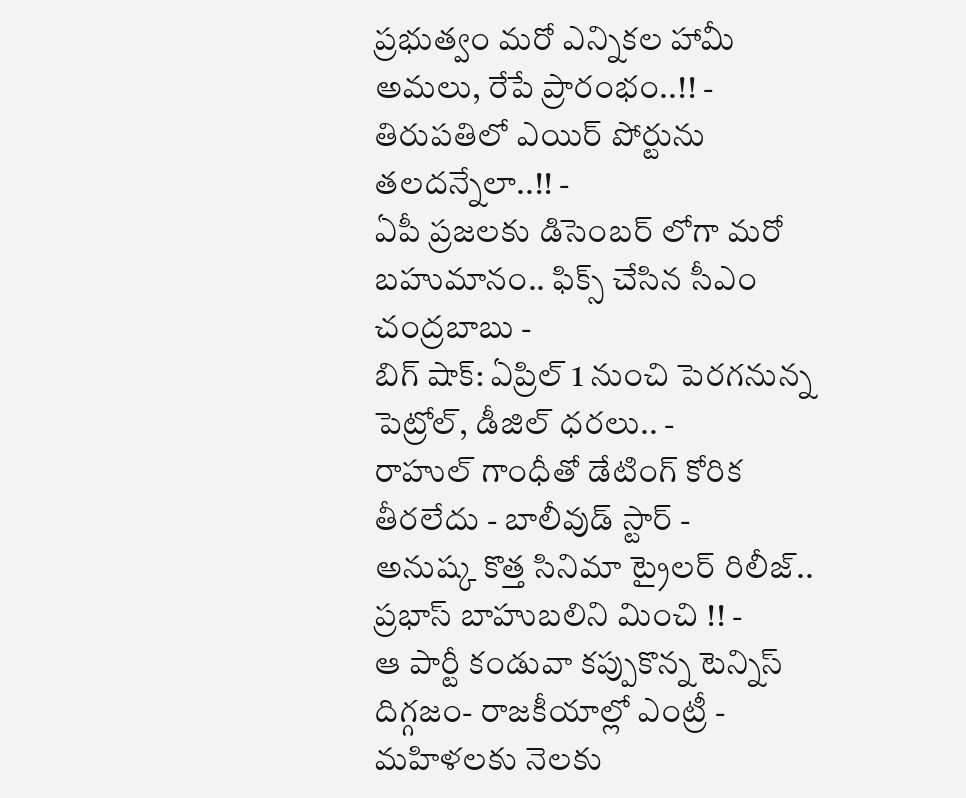ప్రభుత్వం మరో ఎన్నికల హామీ అమలు, రేపే ప్రారంభం..!! -
తిరుపతిలో ఎయిర్ పోర్టును తలదన్నేలా..!! -
ఏపీ ప్రజలకు డిసెంబర్ లోగా మరో బహుమానం.. ఫిక్స్ చేసిన సీఎం చంద్రబాబు -
బిగ్ షాక్: ఏప్రిల్ 1 నుంచి పెరగనున్న పెట్రోల్, డీజిల్ ధరలు.. -
రాహుల్ గాంధీతో డేటింగ్ కోరిక తీరలేదు - బాలీవుడ్ స్టార్ -
అనుష్క కొత్త సినిమా ట్రైలర్ రిలీజ్.. ప్రభాస్ బాహుబలిని మించి !! -
ఆ పార్టీ కండువా కప్పుకొన్న టెన్నిస్ దిగ్గజం- రాజకీయాల్లో ఎంట్రీ -
మహిళలకు నెలకు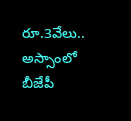రూ.3వేలు.. అస్సాంలో బీజేపీ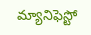మ్యానిఫెస్టో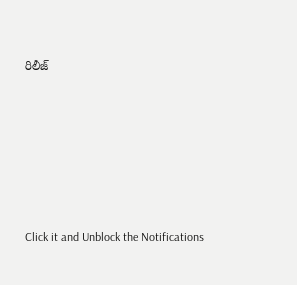రిలీజ్












Click it and Unblock the Notifications